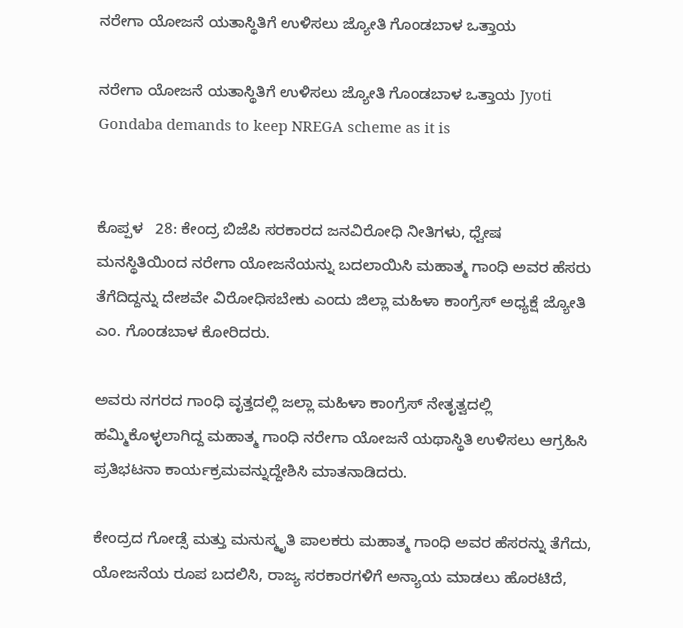ನರೇಗಾ ಯೋಜನೆ ಯತಾಸ್ಥಿತಿಗೆ ಉಳಿಸಲು ಜ್ಯೋತಿ ಗೊಂಡಬಾಳ ಒತ್ತಾಯ

ನರೇಗಾ ಯೋಜನೆ ಯತಾಸ್ಥಿತಿಗೆ ಉಳಿಸಲು ಜ್ಯೋತಿ ಗೊಂಡಬಾಳ ಒತ್ತಾಯ Jyoti Gondaba demands to keep NREGA scheme as it is


ಕೊಪ್ಪಳ   28: ಕೇಂದ್ರ ಬಿಜೆಪಿ ಸರಕಾರದ ಜನವಿರೋಧಿ ನೀತಿಗಳು, ಧ್ವೇಷ ಮನಸ್ಥಿತಿಯಿಂದ ನರೇಗಾ ಯೋಜನೆಯನ್ನು ಬದಲಾಯಿಸಿ ಮಹಾತ್ಮ ಗಾಂಧಿ ಅವರ ಹೆಸರು ತೆಗೆದಿದ್ದನ್ನು ದೇಶವೇ ವಿರೋಧಿಸಬೇಕು ಎಂದು ಜಿಲ್ಲಾ ಮಹಿಳಾ ಕಾಂಗ್ರೆಸ್ ಅಧ್ಯಕ್ಷೆ ಜ್ಯೋತಿ ಎಂ. ಗೊಂಡಬಾಳ ಕೋರಿದರು.

ಅವರು ನಗರದ ಗಾಂಧಿ ವೃತ್ತದಲ್ಲಿ ಜಲ್ಲಾ ಮಹಿಳಾ ಕಾಂಗ್ರೆಸ್ ನೇತೃತ್ವದಲ್ಲಿ ಹಮ್ಮಿಕೊಳ್ಳಲಾಗಿದ್ದ ಮಹಾತ್ಮ ಗಾಂಧಿ ನರೇಗಾ ಯೋಜನೆ ಯಥಾಸ್ಥಿತಿ ಉಳಿಸಲು ಆಗ್ರಹಿಸಿ ಪ್ರತಿಭಟನಾ ಕಾರ್ಯಕ್ರಮವನ್ನುದ್ದೇಶಿಸಿ ಮಾತನಾಡಿದರು.

ಕೇಂದ್ರದ ಗೋಡ್ಸೆ ಮತ್ತು ಮನುಸ್ಮೃತಿ ಪಾಲಕರು ಮಹಾತ್ಮ ಗಾಂಧಿ ಅವರ ಹೆಸರನ್ನು ತೆಗೆದು, ಯೋಜನೆಯ ರೂಪ ಬದಲಿಸಿ, ರಾಜ್ಯ ಸರಕಾರಗಳಿಗೆ ಅನ್ಯಾಯ ಮಾಡಲು ಹೊರಟಿದೆ,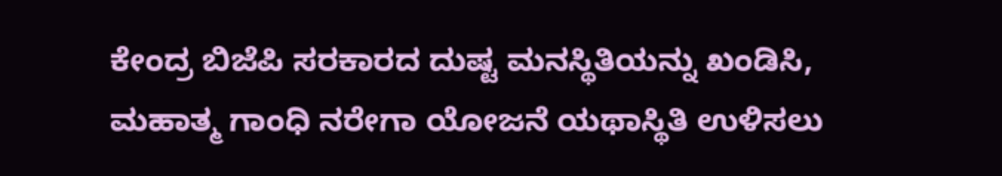ಕೇಂದ್ರ ಬಿಜೆಪಿ ಸರಕಾರದ ದುಷ್ಟ ಮನಸ್ಥಿತಿಯನ್ನು ಖಂಡಿಸಿ, ಮಹಾತ್ಮ ಗಾಂಧಿ ನರೇಗಾ ಯೋಜನೆ ಯಥಾಸ್ಥಿತಿ ಉಳಿಸಲು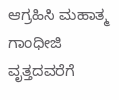ಆಗ್ರಹಿಸಿ ಮಹಾತ್ಮ ಗಾಂಧೀಜಿ ವೃತ್ತದವರೆಗೆ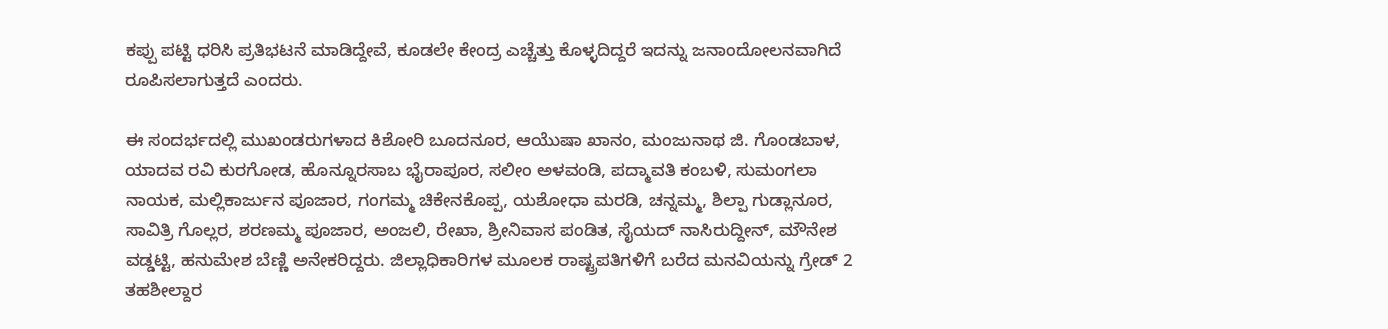ಕಪ್ಪು ಪಟ್ಟಿ ಧರಿಸಿ ಪ್ರತಿಭಟನೆ ಮಾಡಿದ್ದೇವೆ, ಕೂಡಲೇ ಕೇಂದ್ರ ಎಚ್ಚೆತ್ತು ಕೊಳ್ಳದಿದ್ದರೆ ಇದನ್ನು ಜನಾಂದೋಲನವಾಗಿದೆ ರೂಪಿಸಲಾಗುತ್ತದೆ ಎಂದರು.

ಈ ಸಂದರ್ಭದಲ್ಲಿ ಮುಖಂಡರುಗಳಾದ ಕಿಶೋರಿ ಬೂದನೂರ, ಆಯೆುಷಾ ಖಾನಂ, ಮಂಜುನಾಥ ಜಿ. ಗೊಂಡಬಾಳ, ಯಾದವ ರವಿ ಕುರಗೋಡ, ಹೊನ್ನೂರಸಾಬ ಭೈರಾಪೂರ, ಸಲೀಂ ಅಳವಂಡಿ, ಪದ್ಮಾವತಿ ಕಂಬಳಿ, ಸುಮಂಗಲಾ ನಾಯಕ, ಮಲ್ಲಿಕಾರ್ಜುನ ಪೂಜಾರ, ಗಂಗಮ್ಮ ಚಿಕೇನಕೊಪ್ಪ, ಯಶೋಧಾ ಮರಡಿ, ಚನ್ನಮ್ಮ, ಶಿಲ್ಪಾ ಗುಡ್ಲಾನೂರ, ಸಾವಿತ್ರಿ ಗೊಲ್ಲರ, ಶರಣಮ್ಮ ಪೂಜಾರ, ಅಂಜಲಿ, ರೇಖಾ, ಶ್ರೀನಿವಾಸ ಪಂಡಿತ, ಸೈಯದ್ ನಾಸಿರುದ್ದೀನ್, ಮೌನೇಶ ವಡ್ಡಟ್ಟಿ, ಹನುಮೇಶ ಬೆಣ್ಣಿ ಅನೇಕರಿದ್ದರು. ಜಿಲ್ಲಾಧಿಕಾರಿಗಳ ಮೂಲಕ ರಾಷ್ಟ್ರಪತಿಗಳಿಗೆ ಬರೆದ ಮನವಿಯನ್ನು ಗ್ರೇಡ್ 2 ತಹಶೀಲ್ದಾರ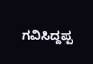ಗವಿಸಿದ್ದಪ್ಪ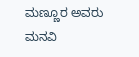ಮಣ್ಣೂರ ಅವರು ಮನವಿ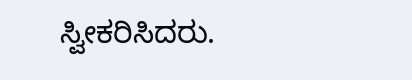ಸ್ವೀಕರಿಸಿದರು.